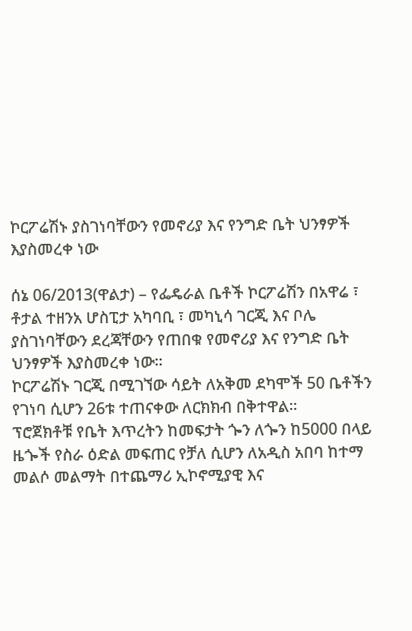ኮርፖሬሽኑ ያስገነባቸውን የመኖሪያ እና የንግድ ቤት ህንፃዎች እያስመረቀ ነው

ሰኔ 06/2013(ዋልታ) – የፌዴራል ቤቶች ኮርፖሬሽን በአዋሬ ፣ ቶታል ተዘንአ ሆስፒታ አካባቢ ፣ መካኒሳ ገርጂ እና ቦሌ ያስገነባቸውን ደረጃቸውን የጠበቁ የመኖሪያ እና የንግድ ቤት ህንፃዎች እያስመረቀ ነው።
ኮርፖሬሽኑ ገርጂ በሚገኘው ሳይት ለአቅመ ደካሞች 50 ቤቶችን የገነባ ሲሆን 26ቱ ተጠናቀው ለርክክብ በቅተዋል።
ፕሮጀክቶቹ የቤት እጥረትን ከመፍታት ጐን ለጐን ከ5000 በላይ ዜጐች የስራ ዕድል መፍጠር የቻለ ሲሆን ለአዲስ አበባ ከተማ መልሶ መልማት በተጨማሪ ኢኮኖሚያዊ እና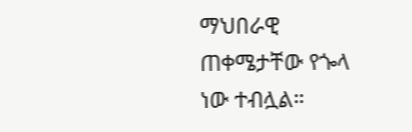ማህበራዊ ጠቀሜታቸው የጐላ ነው ተብሏል።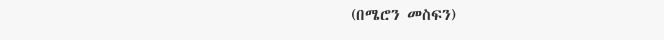(በሜሮን መስፍን)